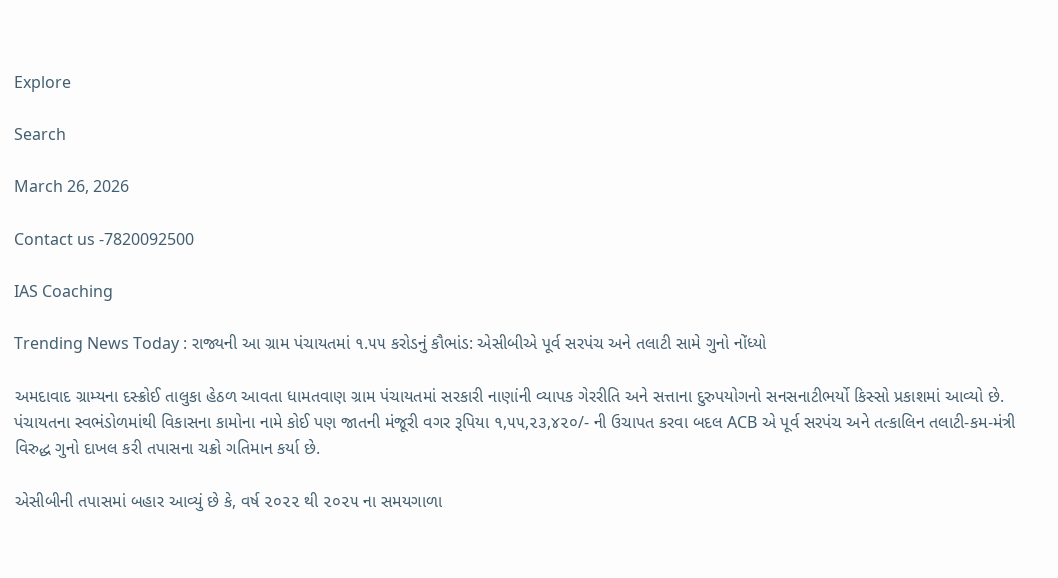Explore

Search

March 26, 2026

Contact us -7820092500

IAS Coaching

Trending News Today : રાજ્યની આ ગ્રામ પંચાયતમાં ૧.૫૫ કરોડનું કૌભાંડ: એસીબીએ પૂર્વ સરપંચ અને તલાટી સામે ગુનો નોંધ્યો

અમદાવાદ ગ્રામ્યના દસ્ક્રોઈ તાલુકા હેઠળ આવતા ધામતવાણ ગ્રામ પંચાયતમાં સરકારી નાણાંની વ્યાપક ગેરરીતિ અને સત્તાના દુરુપયોગનો સનસનાટીભર્યો કિસ્સો પ્રકાશમાં આવ્યો છે. પંચાયતના સ્વભંડોળમાંથી વિકાસના કામોના નામે કોઈ પણ જાતની મંજૂરી વગર રૂપિયા ૧,૫૫,૨૩,૪૨૦/- ની ઉચાપત કરવા બદલ ACB એ પૂર્વ સરપંચ અને તત્કાલિન તલાટી-કમ-મંત્રી વિરુદ્ધ ગુનો દાખલ કરી તપાસના ચક્રો ગતિમાન કર્યા છે.

એસીબીની તપાસમાં બહાર આવ્યું છે કે, વર્ષ ૨૦૨૨ થી ૨૦૨૫ ના સમયગાળા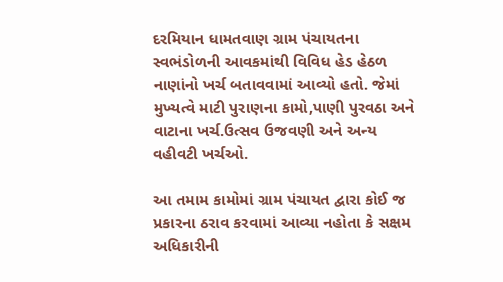દરમિયાન ધામતવાણ ગ્રામ પંચાયતના સ્વભંડોળની આવકમાંથી વિવિધ હેડ હેઠળ નાણાંનો ખર્ચ બતાવવામાં આવ્યો હતો. જેમાં મુખ્યત્વે માટી પુરાણના કામો,પાણી પુરવઠા અને વાટાના ખર્ચ.ઉત્સવ ઉજવણી અને અન્ય વહીવટી ખર્ચઓ.

આ તમામ કામોમાં ગ્રામ પંચાયત દ્વારા કોઈ જ પ્રકારના ઠરાવ કરવામાં આવ્યા નહોતા કે સક્ષમ અધિકારીની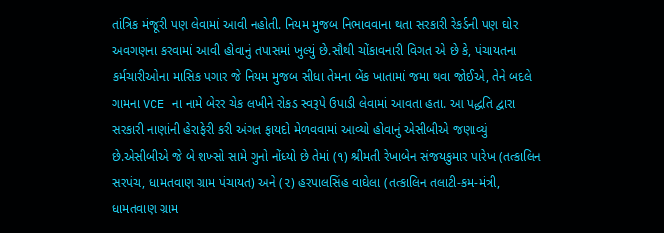તાંત્રિક મંજૂરી પણ લેવામાં આવી નહોતી. નિયમ મુજબ નિભાવવાના થતા સરકારી રેકર્ડની પણ ઘોર અવગણના કરવામાં આવી હોવાનું તપાસમાં ખુલ્યું છે.સૌથી ચોંકાવનારી વિગત એ છે કે, પંચાયતના કર્મચારીઓના માસિક પગાર જે નિયમ મુજબ સીધા તેમના બેંક ખાતામાં જમા થવા જોઈએ, તેને બદલે ગામના VCE ના નામે બેરર ચેક લખીને રોકડ સ્વરૂપે ઉપાડી લેવામાં આવતા હતા. આ પદ્ધતિ દ્વારા સરકારી નાણાંની હેરાફેરી કરી અંગત ફાયદો મેળવવામાં આવ્યો હોવાનું એસીબીએ જણાવ્યું છે.એસીબીએ જે બે શખ્સો સામે ગુનો નોંધ્યો છે તેમાં (૧) શ્રીમતી રેખાબેન સંજયકુમાર પારેખ (તત્કાલિન સરપંચ, ધામતવાણ ગ્રામ પંચાયત) અને (૨) હરપાલસિંહ વાઘેલા (તત્કાલિન તલાટી-કમ-મંત્રી, ધામતવાણ ગ્રામ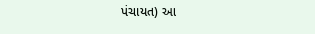પંચાયત) આ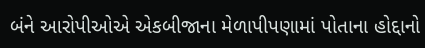બંને આરોપીઓએ એકબીજાના મેળાપીપણામાં પોતાના હોદ્દાનો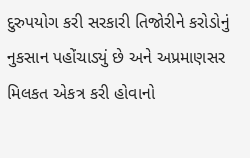દુરુપયોગ કરી સરકારી તિજોરીને કરોડોનું નુકસાન પહોંચાડ્યું છે અને અપ્રમાણસર મિલકત એકત્ર કરી હોવાનો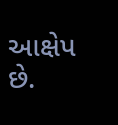આક્ષેપ છે.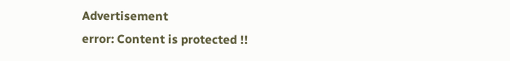Advertisement
error: Content is protected !!